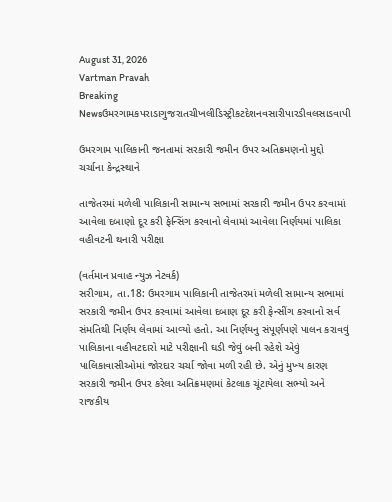August 31, 2026
Vartman Pravah
Breaking Newsઉમરગામકપરાડાગુજરાતચીખલીડિસ્ટ્રીકટદેશનવસારીપારડીવલસાડવાપી

ઉમરગામ પાલિકાની જનતામાં સરકારી જમીન ઉપર અતિક્રમણનો મુદ્દો ચર્ચાના કેન્‍દ્રસ્‍થાને

તાજેતરમાં મળેલી પાલિકાની સામાન્‍ય સભામાં સરકારી જમીન ઉપર કરવામાં આવેલા દબાણો દૂર કરી ફેન્‍સિંગ કરવાનો લેવામાં આવેલા નિર્ણયમાં પાલિકા વહીવટની થનારી પરીક્ષા

(વર્તમાન પ્રવાહ ન્‍યુઝ નેટવર્ક)
સરીગામ, તા.18: ઉમરગામ પાલિકાની તાજેતરમાં મળેલી સામાન્‍ય સભામાં સરકારી જમીન ઉપર કરવામાં આવેલા દબાણ દૂર કરી ફેન્‍સીંગ કરવાનો સર્વ સંમતિથી નિર્ણય લેવામાં આવ્‍યો હતો. આ નિર્ણયનુ સંપૂર્ણપણે પાલન કરાવવું પાલિકાના વહીવટદારો માટે પરીક્ષાની ઘડી જેવું બની રહેશે એવું પાલિકાવાસીઓમાં જોરદાર ચર્ચા જોવા મળી રહી છે. એનું મુખ્‍ય કારણ સરકારી જમીન ઉપર કરેલા અતિક્રમણમાં કેટલાક ચૂંટાયેલા સભ્‍યો અને રાજકીય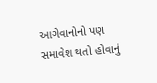આગેવાનોનો પણ સમાવેશ થતો હોવાનું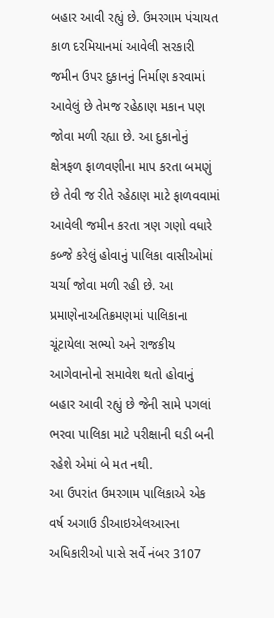બહાર આવી રહ્યું છે. ઉમરગામ પંચાયત કાળ દરમિયાનમાં આવેલી સરકારી જમીન ઉપર દુકાનનું નિર્માણ કરવામાં આવેલું છે તેમજ રહેઠાણ મકાન પણ જોવા મળી રહ્યા છે. આ દુકાનોનું ક્ષેત્રફળ ફાળવણીના માપ કરતા બમણું છે તેવી જ રીતે રહેઠાણ માટે ફાળવવામાં આવેલી જમીન કરતા ત્રણ ગણો વધારે કબ્‍જે કરેલું હોવાનું પાલિકા વાસીઓમાં ચર્ચા જોવા મળી રહી છે. આ પ્રમાણેનાઅતિક્રમણમાં પાલિકાના ચૂંટાયેલા સભ્‍યો અને રાજકીય આગેવાનોનો સમાવેશ થતો હોવાનું બહાર આવી રહ્યું છે જેની સામે પગલાં ભરવા પાલિકા માટે પરીક્ષાની ઘડી બની રહેશે એમાં બે મત નથી.
આ ઉપરાંત ઉમરગામ પાલિકાએ એક વર્ષ અગાઉ ડીઆઇએલઆરના અધિકારીઓ પાસે સર્વે નંબર 3107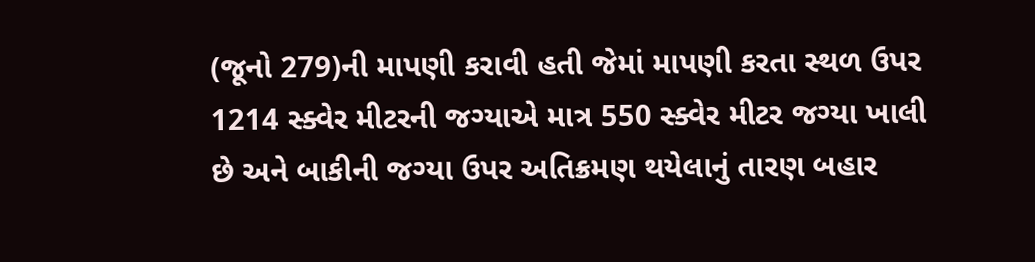(જૂનો 279)ની માપણી કરાવી હતી જેમાં માપણી કરતા સ્‍થળ ઉપર 1214 સ્‍ક્‍વેર મીટરની જગ્‍યાએ માત્ર 550 સ્‍ક્‍વેર મીટર જગ્‍યા ખાલી છે અને બાકીની જગ્‍યા ઉપર અતિક્રમણ થયેલાનું તારણ બહાર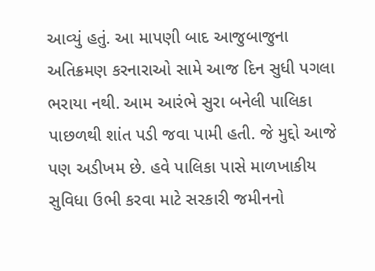આવ્‍યું હતું. આ માપણી બાદ આજુબાજુના અતિક્રમણ કરનારાઓ સામે આજ દિન સુધી પગલા ભરાયા નથી. આમ આરંભે સુરા બનેલી પાલિકા પાછળથી શાંત પડી જવા પામી હતી. જે મુદ્દો આજે પણ અડીખમ છે. હવે પાલિકા પાસે માળખાકીય સુવિધા ઉભી કરવા માટે સરકારી જમીનનો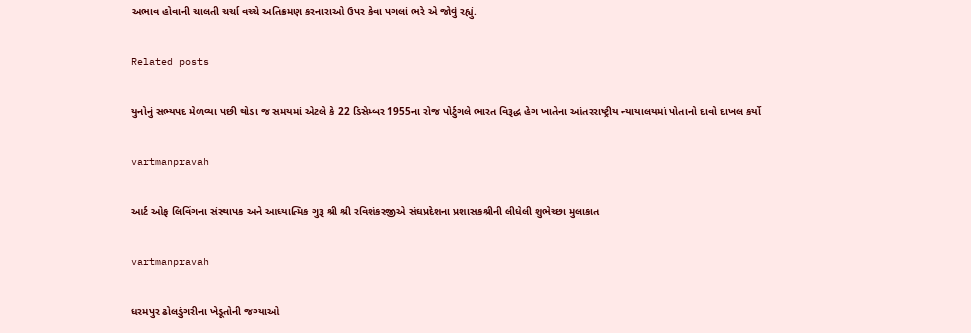અભાવ હોવાની ચાલતી ચર્ચા વચ્‍ચે અતિક્રમણ કરનારાઓ ઉપર કેવા પગલાં ભરે એ જોવું રહ્યું.

Related posts

યુનોનું સભ્‍યપદ મેળવ્‍યા પછી થોડા જ સમયમાં એટલે કે 22 ડિસેમ્‍બર 1955ના રોજ પોર્ટુગલે ભારત વિરૂદ્ધ હેગ ખાતેના આંતરરાષ્‍ટ્રીય ન્‍યાયાલયમાં પોતાનો દાવો દાખલ કર્યો

vartmanpravah

આર્ટ ઓફ લિવિંગના સંસ્‍થાપક અને આધ્‍યાત્‍મિક ગુરૂ શ્રી શ્રી રવિશંકરજીએ સંઘપ્રદેશના પ્રશાસકશ્રીની લીધેલી શુભેચ્‍છા મુલાકાત

vartmanpravah

ધરમપુર ઢોલડુંગરીના ખેડૂતોની જગ્‍યાઓ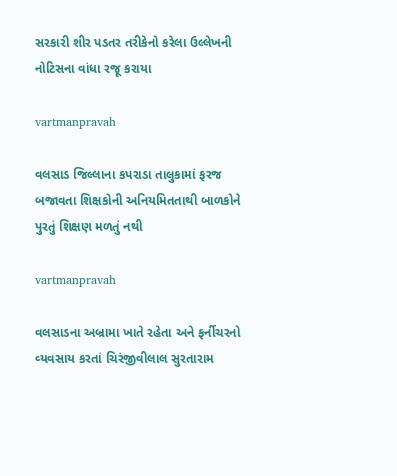સરકારી શીર પડતર તરીકેનો કરેલા ઉલ્લેખની નોટિસના વાંધા રજૂ કરાયા

vartmanpravah

વલસાડ જિલ્લાના કપરાડા તાલુકામાં ફરજ બજાવતા શિક્ષકોની અનિયમિતતાથી બાળકોને પુરતું શિક્ષણ મળતું નથી

vartmanpravah

વલસાડના અબ્રામા ખાતે રહેતા અને ફર્નીચરનો વ્‍યવસાય કરતાં ચિરંજીવીલાલ સુરતારામ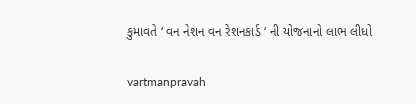કુમાવતે ‘ વન નેશન વન રેશનકાર્ડ ‘ ની યોજનાનો લાભ લીધો

vartmanpravah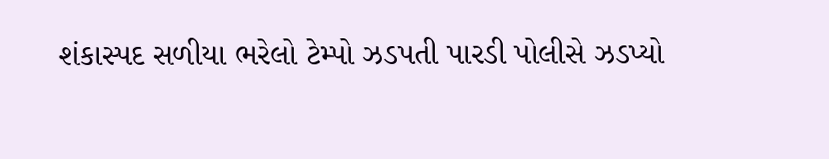શંકાસ્‍પદ સળીયા ભરેલો ટેમ્‍પો ઝડપતી પારડી પોલીસે ઝડપ્‍યો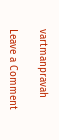vartmanpravah

Leave a Comment